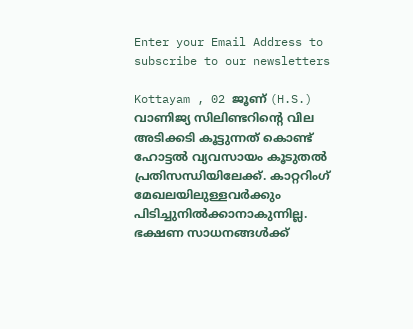Enter your Email Address to subscribe to our newsletters

Kottayam , 02 ജൂണ് (H.S.)
വാണിജ്യ സിലിണ്ടറിൻ്റെ വില അടിക്കടി കൂട്ടുന്നത് കൊണ്ട് ഹോട്ടൽ വ്യവസായം കൂടുതൽ പ്രതിസന്ധിയിലേക്ക്. കാറ്ററിംഗ് മേഖലയിലുള്ളവർക്കും പിടിച്ചുനിൽക്കാനാകുന്നില്ല. ഭക്ഷണ സാധനങ്ങൾക്ക്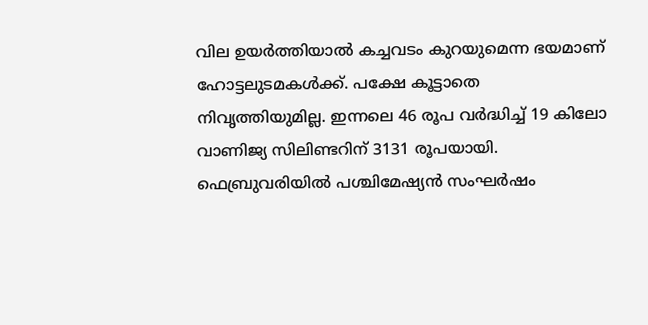വില ഉയർത്തിയാൽ കച്ചവടം കുറയുമെന്ന ഭയമാണ് ഹോട്ടലുടമകൾക്ക്. പക്ഷേ കൂട്ടാതെ നിവൃത്തിയുമില്ല. ഇന്നലെ 46 രൂപ വർദ്ധിച്ച് 19 കിലോ വാണിജ്യ സിലിണ്ടറിന് 3131 രൂപയായി. ഫെബ്രുവരിയിൽ പശ്ചിമേഷ്യൻ സംഘർഷം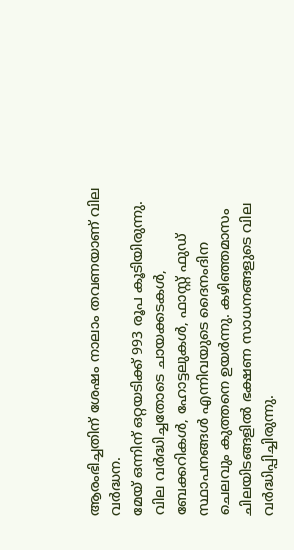ആരംഭിച്ചതിന് ശേഷം നാലാം തവണയാണ് വില വർദ്ധന.
മേയ് ഒന്നിന് ഒറ്റയടിക്ക് 993 രൂപ കൂടിയിരുന്നു. വില വർദ്ധിച്ചതോടെ ചായക്കടകൾ, ബേക്കറികൾ, ഹോട്ടലുകൾ, ഫാസ്റ്റ് ഫുഡ് സ്ഥാപനങ്ങൾ എന്നിവയുടെ ദൈനംദിന ചെലവും കുത്തനെ ഉയർന്നു. കഴിഞ്ഞമാസം ചിലയിടങ്ങളിൽ ഭക്ഷണ സാധനങ്ങളുടെ വില വർദ്ധിപ്പിച്ചിരുന്നു.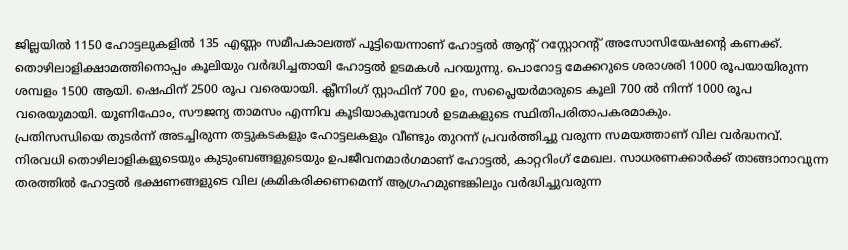ജില്ലയിൽ 1150 ഹോട്ടലുകളിൽ 135 എണ്ണം സമീപകാലത്ത് പൂട്ടിയെന്നാണ് ഹോട്ടൽ ആൻ്റ് റസ്റ്റോറൻ്റ് അസോസിയേഷൻ്റെ കണക്ക്.
തൊഴിലാളിക്ഷാമത്തിനൊപ്പം കൂലിയും വർദ്ധിച്ചതായി ഹോട്ടൽ ഉടമകൾ പറയുന്നു. പൊറോട്ട മേക്കറുടെ ശരാശരി 1000 രൂപയായിരുന്ന ശമ്പളം 1500 ആയി. ഷെഫിന് 2500 രൂപ വരെയായി. ക്ലീനിംഗ് സ്റ്റാഫിന് 700 ഉം, സപ്ലൈയർമാരുടെ കൂലി 700 ൽ നിന്ന് 1000 രൂപ വരെയുമായി. യൂണിഫോം, സൗജന്യ താമസം എന്നിവ കൂടിയാകുമ്പോൾ ഉടമകളുടെ സ്ഥിതിപരിതാപകരമാകും.
പ്രതിസന്ധിയെ തുടർന്ന് അടച്ചിരുന്ന തട്ടുകടകളും ഹോട്ടലകളും വീണ്ടും തുറന്ന് പ്രവർത്തിച്ചു വരുന്ന സമയത്താണ് വില വർദ്ധനവ്. നിരവധി തൊഴിലാളികളുടെയും കുടുംബങ്ങളുടെയും ഉപജീവനമാർഗമാണ് ഹോട്ടൽ, കാറ്ററിംഗ് മേഖല. സാധരണക്കാർക്ക് താങ്ങാനാവുന്ന തരത്തിൽ ഹോട്ടൽ ഭക്ഷണങ്ങളുടെ വില ക്രമികരിക്കണമെന്ന് ആഗ്രഹമുണ്ടങ്കിലും വർദ്ധിച്ചുവരുന്ന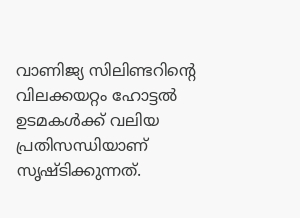വാണിജ്യ സിലിണ്ടറിൻ്റെ വിലക്കയറ്റം ഹോട്ടൽ ഉടമകൾക്ക് വലിയ പ്രതിസന്ധിയാണ് സൃഷ്ടിക്കുന്നത്.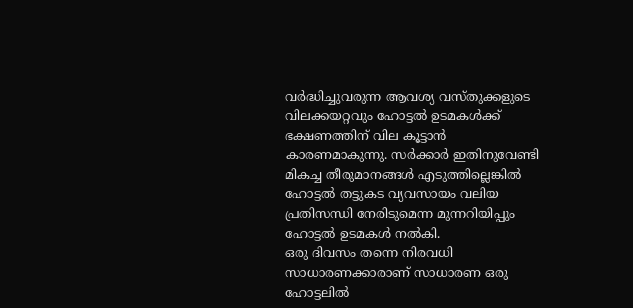വർദ്ധിച്ചുവരുന്ന ആവശ്യ വസ്തുക്കളുടെ വിലക്കയറ്റവും ഹോട്ടൽ ഉടമകൾക്ക് ഭക്ഷണത്തിന് വില കൂട്ടാൻ കാരണമാകുന്നു. സർക്കാർ ഇതിനുവേണ്ടി മികച്ച തീരുമാനങ്ങൾ എടുത്തില്ലെങ്കിൽ ഹോട്ടൽ തട്ടുകട വ്യവസായം വലിയ പ്രതിസന്ധി നേരിടുമെന്ന മുന്നറിയിപ്പും ഹോട്ടൽ ഉടമകൾ നൽകി.
ഒരു ദിവസം തന്നെ നിരവധി സാധാരണക്കാരാണ് സാധാരണ ഒരു ഹോട്ടലിൽ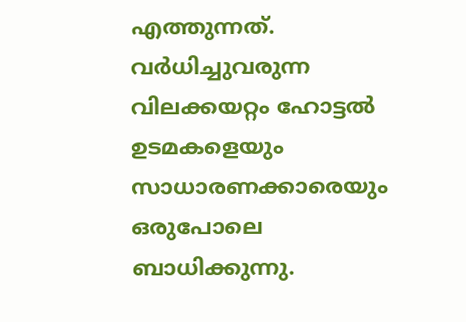എത്തുന്നത്. വർധിച്ചുവരുന്ന വിലക്കയറ്റം ഹോട്ടൽ ഉടമകളെയും സാധാരണക്കാരെയും ഒരുപോലെ ബാധിക്കുന്നു.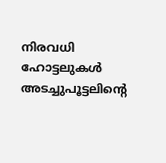നിരവധി ഹോട്ടലുകൾ അടച്ചുപൂട്ടലിൻ്റെ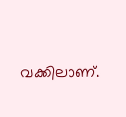വക്കിലാണ്.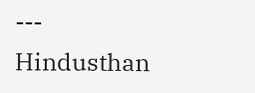---
Hindusthan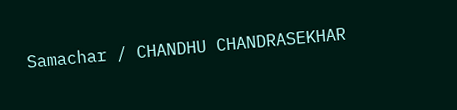Samachar / CHANDHU CHANDRASEKHAR